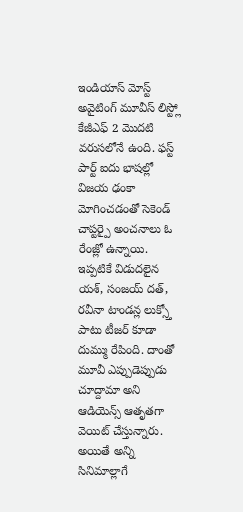ఇండియాస్ మోస్ట్ అవైటింగ్ మూవీస్ లిస్ట్లో కేజీఎఫ్ 2 మొదటి వరుసలోనే ఉంది. ఫస్ట్ పార్ట్ ఐదు భాషల్లో విజయ ఢంకా మోగించడంతో సెకెండ్ చాప్టర్పై అంచనాలు ఓ రేంజ్లో ఉన్నాయి. ఇప్పటికే విడుదలైన యశ్, సంజయ్ దత్, రవీనా టాండన్ల లుక్స్తో పాటు టీజర్ కూడా దుమ్ము రేపింది. దాంతో మూవీ ఎప్పుడెప్పుడు చూద్దామా అని ఆడియెన్స్ ఆతృతగా వెయిట్ చేస్తున్నారు.
అయితే అన్ని సినిమాల్లాగే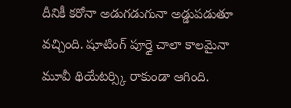దీనికీ కరోనా అడుగడుగునా అడ్డుపడుతూ వచ్చింది. షూటింగ్ పూర్తై చాలా కాలమైనా మూవీ థియేటర్స్కి రాకుండా ఆగింది.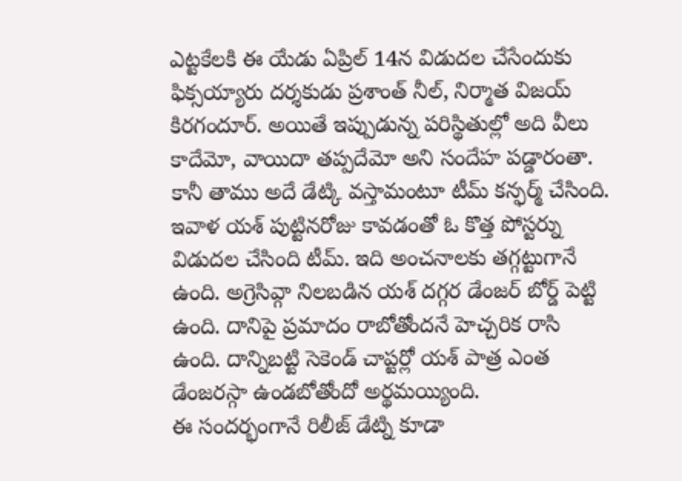ఎట్టకేలకి ఈ యేడు ఏప్రిల్ 14న విడుదల చేసేందుకు ఫిక్సయ్యారు దర్శకుడు ప్రశాంత్ నీల్, నిర్మాత విజయ్ కిరగందూర్. అయితే ఇప్పుడున్న పరిస్థితుల్లో అది వీలు కాదేమో, వాయిదా తప్పదేమో అని సందేహ పడ్డారంతా. కానీ తాము అదే డేట్కి వస్తామంటూ టీమ్ కన్ఫర్మ్ చేసింది.
ఇవాళ యశ్ పుట్టినరోజు కావడంతో ఓ కొత్త పోస్టర్ను విడుదల చేసింది టీమ్. ఇది అంచనాలకు తగ్గట్టుగానే ఉంది. అగ్రెసివ్గా నిలబడిన యశ్ దగ్గర డేంజర్ బోర్డ్ పెట్టి ఉంది. దానిపై ప్రమాదం రాబోతోందనే హెచ్చరిక రాసి ఉంది. దాన్నిబట్టి సెకెండ్ చాప్టర్లో యశ్ పాత్ర ఎంత డేంజరస్గా ఉండబోతోందో అర్థమయ్యింది.
ఈ సందర్భంగానే రిలీజ్ డేట్ని కూడా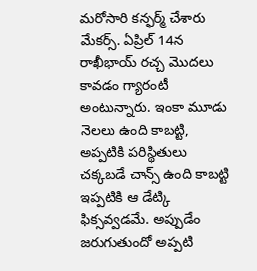మరోసారి కన్ఫర్మ్ చేశారు మేకర్స్. ఏప్రిల్ 14న రాఖీభాయ్ రచ్చ మొదలు కావడం గ్యారంటీ అంటున్నారు. ఇంకా మూడు నెలలు ఉంది కాబట్టి, అప్పటికి పరిస్థితులు చక్కబడే చాన్స్ ఉంది కాబట్టి ఇప్పటికి ఆ డేట్కి ఫిక్సవ్వడమే. అప్పుడేం జరుగుతుందో అప్పటి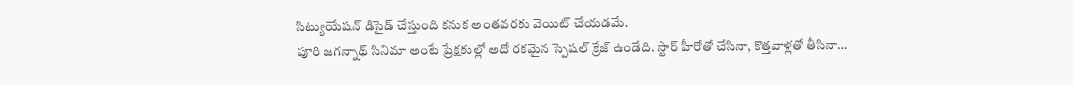సిట్యుయేషన్ డిసైడ్ చేస్తుంది కనుక అంతవరకు వెయిట్ చేయడమే.
పూరి జగన్నాథ్ సినిమా అంటే ప్రేక్షకుల్లో అదో రకమైన స్పెషల్ క్రేజ్ ఉండేది. స్టార్ హీరోతో చేసినా, కొత్తవాళ్లతో తీసినా…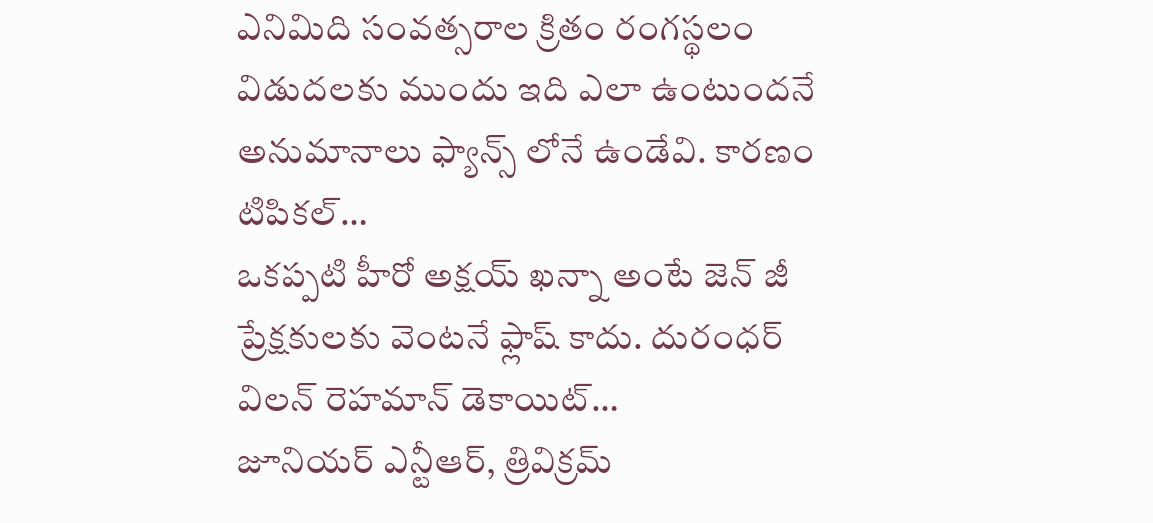ఎనిమిది సంవత్సరాల క్రితం రంగస్థలం విడుదలకు ముందు ఇది ఎలా ఉంటుందనే అనుమానాలు ఫ్యాన్స్ లోనే ఉండేవి. కారణం టిపికల్…
ఒకప్పటి హీరో అక్షయ్ ఖన్నా అంటే జెన్ జీ ప్రేక్షకులకు వెంటనే ఫ్లాష్ కాదు. దురంధర్ విలన్ రెహమాన్ డెకాయిట్…
జూనియర్ ఎన్టీఆర్, త్రివిక్రమ్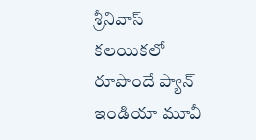శ్రీనివాస్ కలయికలో రూపొందే ప్యాన్ ఇండియా మూవీ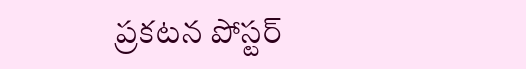ప్రకటన పోస్టర్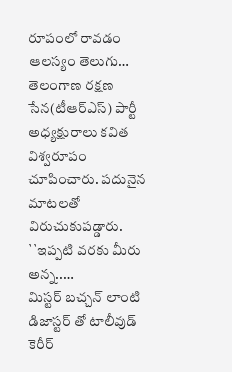రూపంలో రావడం ఆలస్యం తెలుగు…
తెలంగాణ రక్షణ సేన(టీఆర్ఎస్) పార్టీ అధ్యక్షురాలు కవిత విశ్వరూపం చూపించారు. పదునైన మాటలతో విరుచుకుపడ్డారు. ``ఇప్పటి వరకు మీరు అన్న..…
మిస్టర్ బచ్చన్ లాంటి డిజాస్టర్ తో టాలీవుడ్ కెరీర్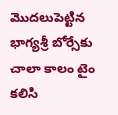మొదలుపెట్టిన భాగ్యశ్రీ బోర్సేకు చాలా కాలం టైం కలిసి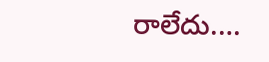రాలేదు.…